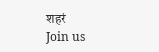शहरं
Join us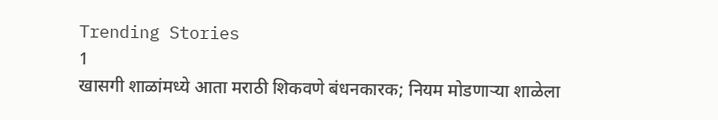Trending Stories
1
खासगी शाळांमध्ये आता मराठी शिकवणे बंधनकारक; नियम मोडणाऱ्या शाळेला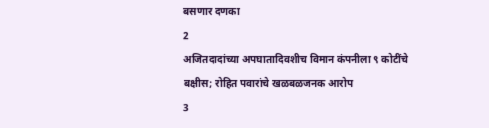बसणार दणका
2
अजितदादांच्या अपघातादिवशीच विमान कंपनीला ९ कोटींचे बक्षीस; रोहित पवारांचे खळबळजनक आरोप
3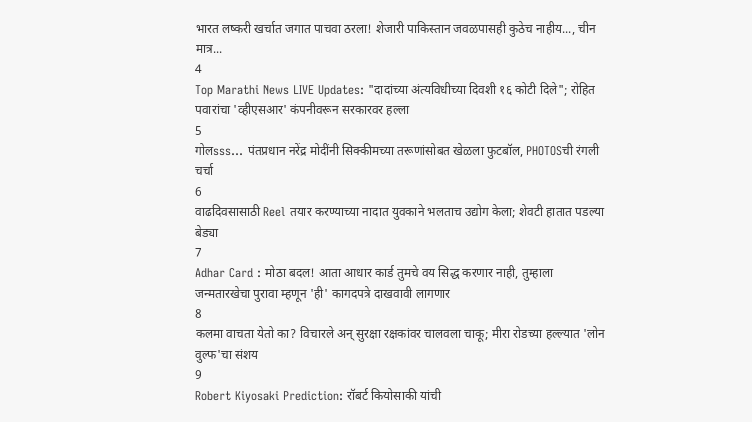भारत लष्करी खर्चात जगात पाचवा ठरला! शेजारी पाकिस्तान जवळपासही कुठेच नाहीय..., चीन मात्र...
4
Top Marathi News LIVE Updates: "दादांच्या अंत्यविधीच्या दिवशी १६ कोटी दिले"; रोहित पवारांचा 'व्हीएसआर' कंपनीवरून सरकारवर हल्ला
5
गोलsss... पंतप्रधान नरेंद्र मोदींनी सिक्कीमच्या तरूणांसोबत खेळला फुटबॉल, PHOTOSची रंगली चर्चा
6
वाढदिवसासाठी Reel तयार करण्याच्या नादात युवकाने भलताच उद्योग केला; शेवटी हातात पडल्या बेड्या
7
Adhar Card : मोठा बदल! आता आधार कार्ड तुमचे वय सिद्ध करणार नाही, तुम्हाला जन्मतारखेचा पुरावा म्हणून 'ही' कागदपत्रे दाखवावी लागणार
8
कलमा वाचता येतो का? विचारले अन् सुरक्षा रक्षकांवर चालवला चाकू; मीरा रोडच्या हल्ल्यात 'लोन वुल्फ'चा संशय
9
Robert Kiyosaki Prediction: रॉबर्ट कियोसाकी यांची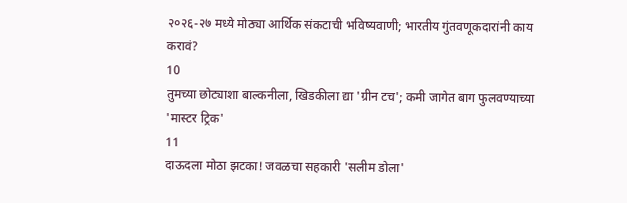२०२६-२७ मध्ये मोठ्या आर्थिक संकटाची भविष्यवाणी; भारतीय गुंतवणूकदारांनी काय करावं?
10
तुमच्या छोट्याशा बाल्कनीला, खिडकीला द्या 'ग्रीन टच'; कमी जागेत बाग फुलवण्याच्या 'मास्टर ट्रिक'
11
दाऊदला मोठा झटका! जवळचा सहकारी 'सलीम डोला'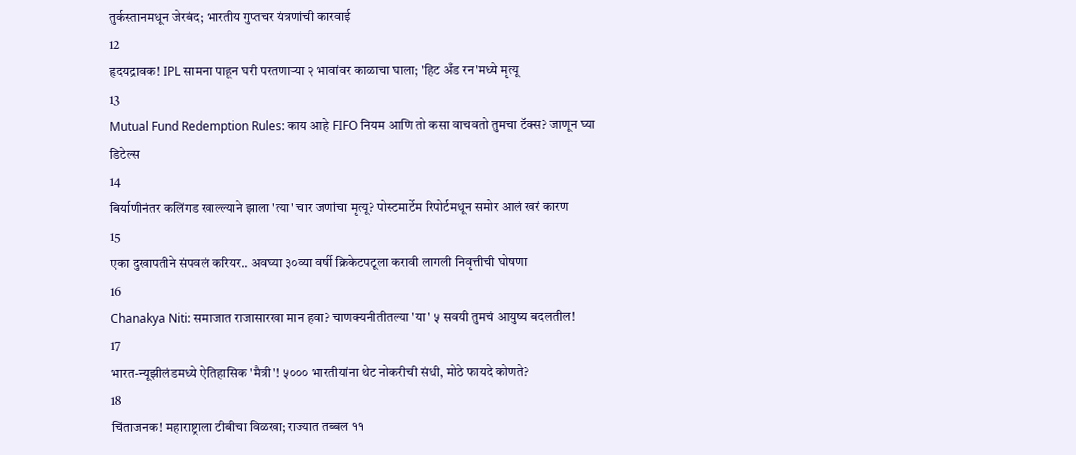तुर्कस्तानमधून जेरबंद; भारतीय गुप्तचर यंत्रणांची कारवाई
12
हृदयद्रावक! IPL सामना पाहून घरी परतणाऱ्या २ भावांवर काळाचा घाला; 'हिट अँड रन'मध्ये मृत्यू
13
Mutual Fund Redemption Rules: काय आहे FIFO नियम आणि तो कसा वाचवतो तुमचा टॅक्स? जाणून घ्या डिटेल्स
14
बिर्याणीनंतर कलिंगड खाल्ल्याने झाला 'त्या' चार जणांचा मृत्यू? पोस्टमार्टेम रिपोर्टमधून समोर आलं खरं कारण
15
एका दुखापतीने संपवलं करियर.. अवघ्या ३०व्या वर्षी क्रिकेटपटूला करावी लागली निवृत्तीची घोषणा
16
Chanakya Niti: समाजात राजासारखा मान हवा? चाणक्यनीतीतल्या 'या' ५ सवयी तुमचं आयुष्य बदलतील!
17
भारत-न्यूझीलंडमध्ये ऐतिहासिक 'मैत्री'! ५००० भारतीयांना थेट नोकरीची संधी, मोठे फायदे कोणते?
18
चिंताजनक! महाराष्ट्राला टीबीचा विळखा; राज्यात तब्बल ११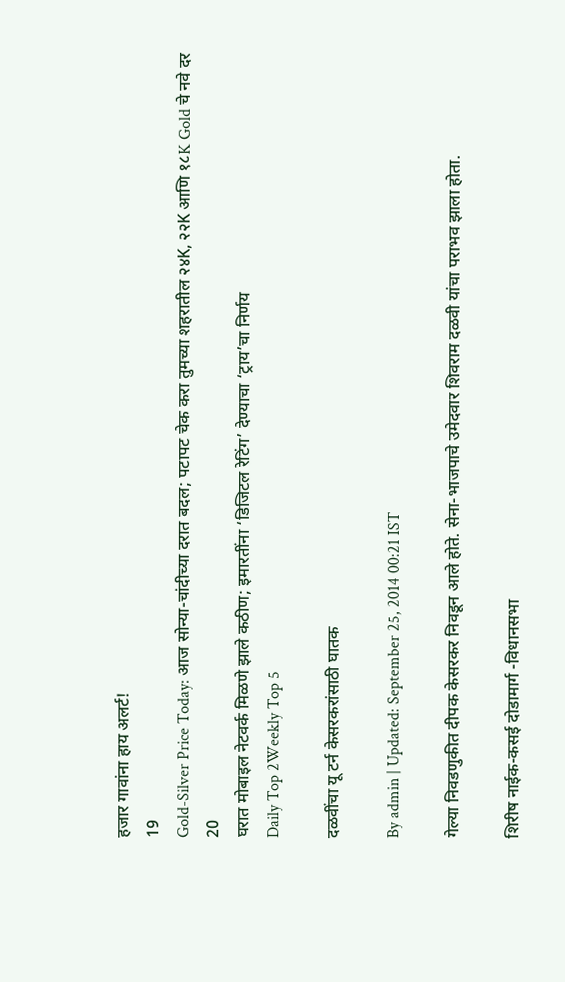हजार गावांना हाय अलर्ट!
19
Gold-Silver Price Today: आज सोन्या-चांदीच्या दरात बदल; पटापट चेक करा तुमच्या शहरातील २४K, २२K आणि १८K Gold चे नवे दर
20
घरात मोबाइल नेटवर्क मिळणे झाले कठीण; इमारतींना ‘डिजिटल रेटिंग’ देण्याचा ‘ट्राय’चा निर्णय
Daily Top 2Weekly Top 5

दळवींचा यू टर्न केसरकरांसाठी घातक

By admin | Updated: September 25, 2014 00:21 IST

गेल्या निवडणुकीत दीपक केसरकर निवडून आले होते. सेना-भाजपाचे उमेदवार शिवराम दळवी यांचा पराभव झाला होता.

शिरीष नाईक-कसई दोडामार्ग -विधानसभा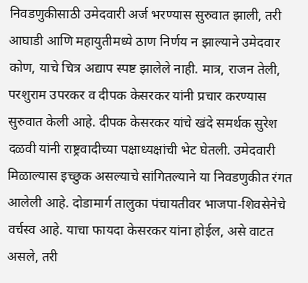निवडणुकीसाठी उमेदवारी अर्ज भरण्यास सुरुवात झाली, तरी आघाडी आणि महायुतीमध्ये ठाण निर्णय न झाल्याने उमेदवार कोण, याचे चित्र अद्याप स्पष्ट झालेले नाही. मात्र, राजन तेली, परशुराम उपरकर व दीपक केसरकर यांनी प्रचार करण्यास सुरुवात केली आहे. दीपक केसरकर यांचे खंदे समर्थक सुरेश दळवी यांनी राष्ट्रवादीच्या पक्षाध्यक्षांची भेट घेतली. उमेदवारी मिळाल्यास इच्छुक असल्याचे सांगितल्याने या निवडणुकीत रंगत आलेली आहे. दोडामार्ग तालुका पंचायतीवर भाजपा-शिवसेनेचे वर्चस्व आहे. याचा फायदा केसरकर यांना होईल, असे वाटत असले, तरी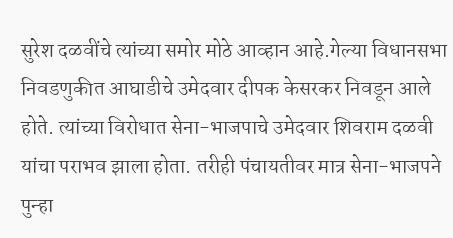सुरेश दळवींचे त्यांच्या समोर मोठे आव्हान आहे.गेल्या विधानसभा निवडणुकीत आघाडीचे उमेदवार दीपक केसरकर निवडून आले होते. त्यांच्या विरोधात सेना-भाजपाचे उमेदवार शिवराम दळवी यांचा पराभव झाला होता. तरीही पंचायतीवर मात्र सेना-भाजपने पुन्हा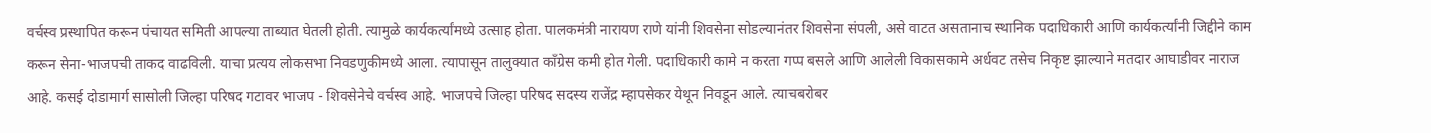वर्चस्व प्रस्थापित करून पंचायत समिती आपल्या ताब्यात घेतली होती. त्यामुळे कार्यकर्त्यांमध्ये उत्साह होता. पालकमंत्री नारायण राणे यांनी शिवसेना सोडल्यानंतर शिवसेना संपली, असे वाटत असतानाच स्थानिक पदाधिकारी आणि कार्यकर्त्यांनी जिद्दीने काम करून सेना-भाजपची ताकद वाढविली. याचा प्रत्यय लोकसभा निवडणुकीमध्ये आला. त्यापासून तालुक्यात काँग्रेस कमी होत गेली. पदाधिकारी कामे न करता गप्प बसले आणि आलेली विकासकामे अर्धवट तसेच निकृष्ट झाल्याने मतदार आघाडीवर नाराज आहे. कसई दोडामार्ग सासोली जिल्हा परिषद गटावर भाजप - शिवसेनेचे वर्चस्व आहे. भाजपचे जिल्हा परिषद सदस्य राजेंद्र म्हापसेकर येथून निवडून आले. त्याचबरोबर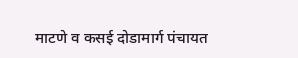माटणे व कसई दोडामार्ग पंचायत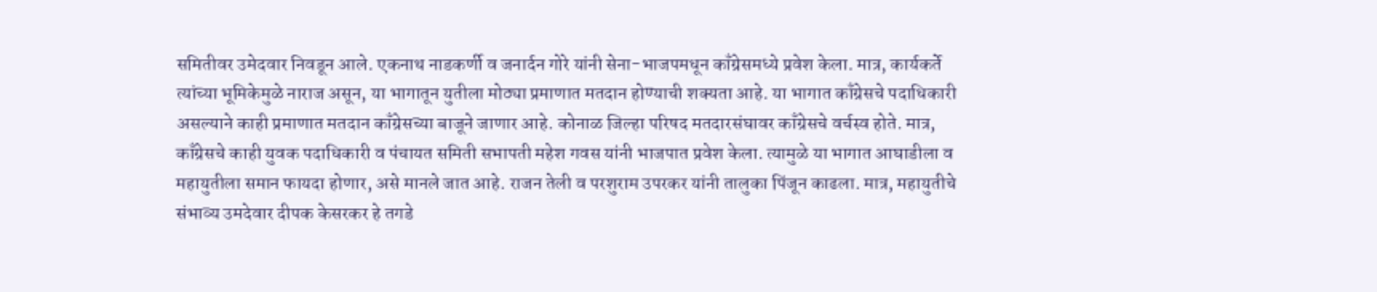समितीवर उमेदवार निवडून आले. एकनाथ नाडकर्णी व जनार्दन गोरे यांनी सेना-भाजपमधून काँग्रेसमध्ये प्रवेश केला. मात्र, कार्यकर्ते त्यांच्या भूमिकेमुळे नाराज असून, या भागातून युतीला मोठ्या प्रमाणात मतदान होण्याची शक्यता आहे. या भागात काँग्रेसचे पदाधिकारी असल्याने काही प्रमाणात मतदान काँग्रेसच्या बाजूने जाणार आहे. कोनाळ जिल्हा परिषद मतदारसंघावर काँग्रेसचे वर्चस्व होते. मात्र, काँग्रेसचे काही युवक पदाधिकारी व पंचायत समिती सभापती महेश गवस यांनी भाजपात प्रवेश केला. त्यामुळे या भागात आघाडीला व महायुतीला समान फायदा होणार, असे मानले जात आहे. राजन तेली व परशुराम उपरकर यांनी तालुका पिंजून काढला. मात्र, महायुतीचे संभाव्य उमदेवार दीपक केसरकर हे तगडे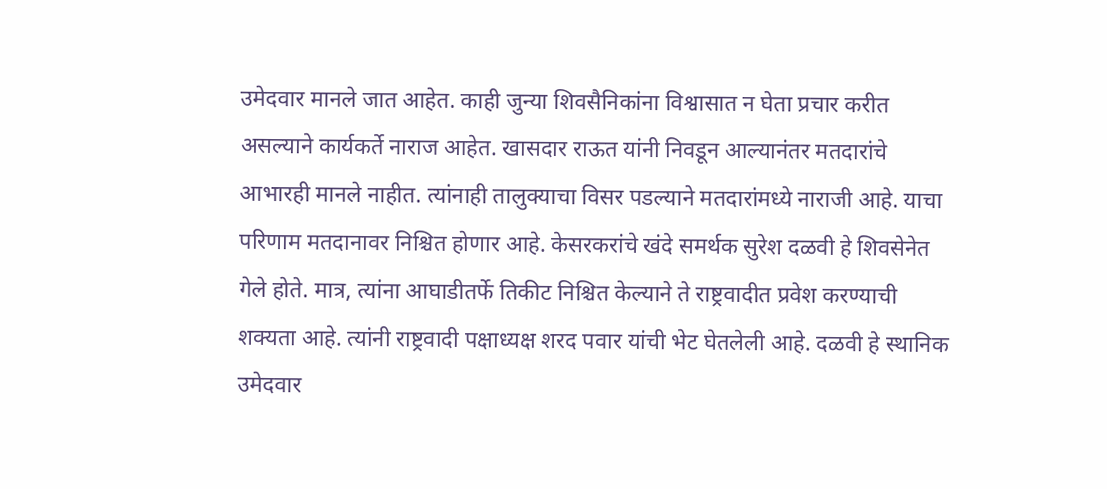उमेदवार मानले जात आहेत. काही जुन्या शिवसैनिकांना विश्वासात न घेता प्रचार करीत असल्याने कार्यकर्ते नाराज आहेत. खासदार राऊत यांनी निवडून आल्यानंतर मतदारांचे आभारही मानले नाहीत. त्यांनाही तालुक्याचा विसर पडल्याने मतदारांमध्ये नाराजी आहे. याचा परिणाम मतदानावर निश्चित होणार आहे. केसरकरांचे खंदे समर्थक सुरेश दळवी हे शिवसेनेत गेले होते. मात्र, त्यांना आघाडीतर्फे तिकीट निश्चित केल्याने ते राष्ट्रवादीत प्रवेश करण्याची शक्यता आहे. त्यांनी राष्ट्रवादी पक्षाध्यक्ष शरद पवार यांची भेट घेतलेली आहे. दळवी हे स्थानिक उमेदवार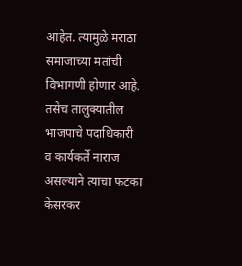आहेत. त्यामुळे मराठा समाजाच्या मतांची विभागणी होणार आहे. तसेच तालुक्यातील भाजपाचे पदाधिकारी व कार्यकर्ते नाराज असल्याने त्याचा फटका केसरकर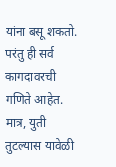यांना बसू शकतो. परंतु ही सर्व कागदावरची गणिते आहेत. मात्र, युती तुटल्यास यावेळी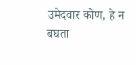उमेदवार कोण, हे न बघता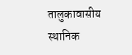तालुकावासीय स्थानिक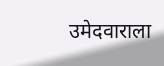उमेदवाराला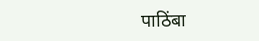पाठिंबा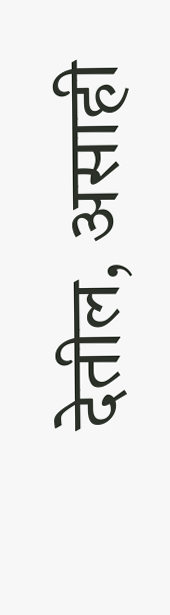देतील, असाही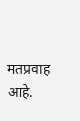मतप्रवाह आहे.